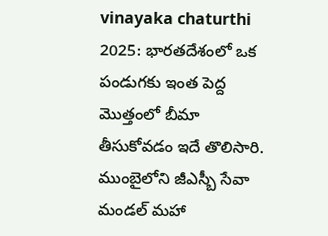vinayaka chaturthi 2025: భారతదేశంలో ఒక పండుగకు ఇంత పెద్ద మొత్తంలో బీమా తీసుకోవడం ఇదే తొలిసారి. ముంబైలోని జీఎస్బీ సేవా మండల్ మహా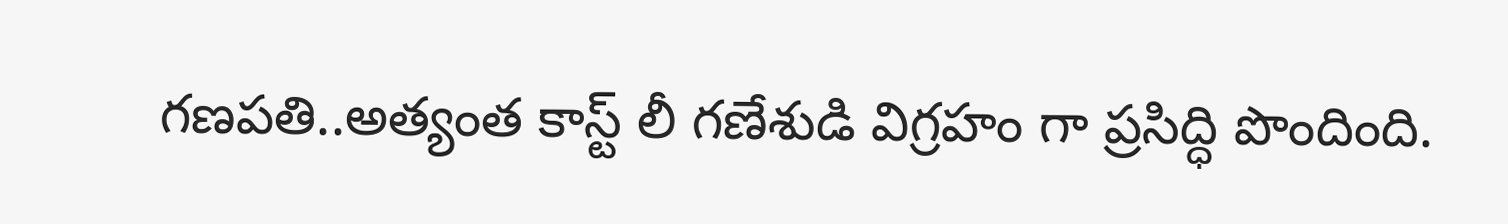గణపతి..అత్యంత కాస్ట్ లీ గణేశుడి విగ్రహం గా ప్రసిద్ధి పొందింది.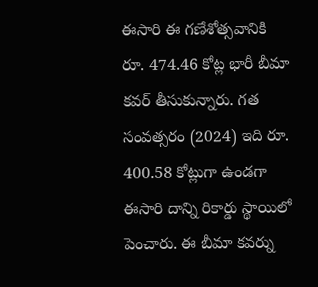ఈసారి ఈ గణేశోత్సవానికి రూ. 474.46 కోట్ల భారీ బీమా కవర్ తీసుకున్నారు. గత సంవత్సరం (2024) ఇది రూ. 400.58 కోట్లుగా ఉండగా ఈసారి దాన్ని రికార్డు స్థాయిలో పెంచారు. ఈ బీమా కవర్ను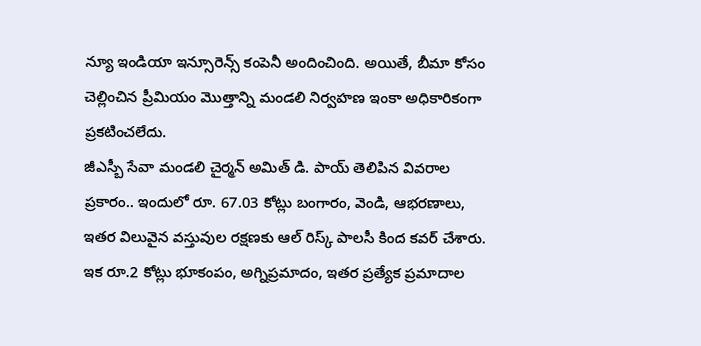న్యూ ఇండియా ఇన్సూరెన్స్ కంపెనీ అందించింది. అయితే, బీమా కోసం చెల్లించిన ప్రీమియం మొత్తాన్ని మండలి నిర్వహణ ఇంకా అధికారికంగా ప్రకటించలేదు.
జీఎస్బీ సేవా మండలి చైర్మన్ అమిత్ డి. పాయ్ తెలిపిన వివరాల ప్రకారం.. ఇందులో రూ. 67.03 కోట్లు బంగారం, వెండి, ఆభరణాలు, ఇతర విలువైన వస్తువుల రక్షణకు ఆల్ రిస్క్ పాలసీ కింద కవర్ చేశారు. ఇక రూ.2 కోట్లు భూకంపం, అగ్నిప్రమాదం, ఇతర ప్రత్యేక ప్రమాదాల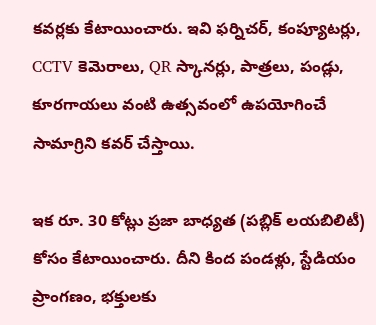కవర్లకు కేటాయించారు. ఇవి ఫర్నిచర్, కంప్యూటర్లు, CCTV కెమెరాలు, QR స్కానర్లు, పాత్రలు, పండ్లు, కూరగాయలు వంటి ఉత్సవంలో ఉపయోగించే సామాగ్రిని కవర్ చేస్తాయి.

ఇక రూ. 30 కోట్లు ప్రజా బాధ్యత (పబ్లిక్ లయబిలిటీ) కోసం కేటాయించారు. దీని కింద పండళ్లు, స్టేడియం ప్రాంగణం, భక్తులకు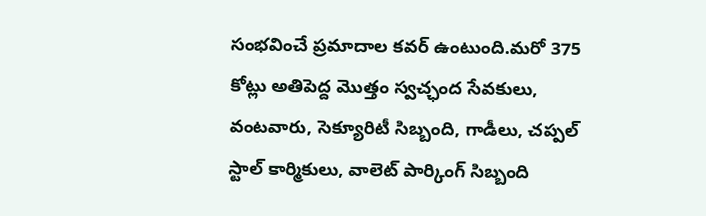సంభవించే ప్రమాదాల కవర్ ఉంటుంది.మరో 375 కోట్లు అతిపెద్ద మొత్తం స్వచ్ఛంద సేవకులు, వంటవారు, సెక్యూరిటీ సిబ్బంది, గాడీలు, చప్పల్ స్టాల్ కార్మికులు, వాలెట్ పార్కింగ్ సిబ్బంది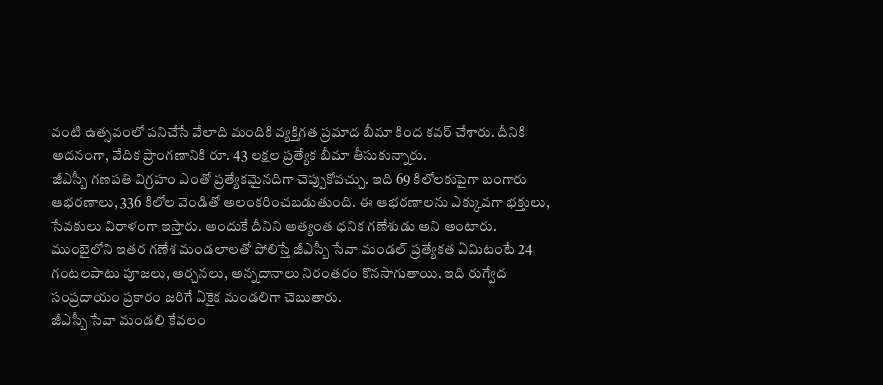వంటి ఉత్సవంలో పనిచేసే వేలాది మందికి వ్యక్తిగత ప్రమాద బీమా కింద కవర్ చేశారు. దీనికి అదనంగా, వేదిక ప్రాంగణానికి రూ. 43 లక్షల ప్రత్యేక బీమా తీసుకున్నారు.
జీఎస్బీ గణపతి విగ్రహం ఎంతో ప్రత్యేకమైనదిగా చెప్పుకోవచ్చు. ఇది 69 కిలోలకుపైగా బంగారు ఆభరణాలు, 336 కిలోల వెండితో అలంకరించబడుతుంది. ఈ ఆభరణాలను ఎక్కువగా భక్తులు, సేవకులు విరాళంగా ఇస్తారు. అందుకే దీనిని అత్యంత ధనిక గణేశుడు అని అంటారు. ముంబైలోని ఇతర గణేశ మండలాలతో పోలిస్తే జీఎస్బీ సేవా మండల్ ప్రత్యేకత ఏమిటంటే 24 గంటలపాటు పూజలు, అర్చనలు, అన్నదానాలు నిరంతరం కొనసాగుతాయి. ఇది రుగ్వేద సంప్రదాయం ప్రకారం జరిగే ఏకైక మండలిగా చెబుతారు.
జీఎస్బీ సేవా మండలి కేవలం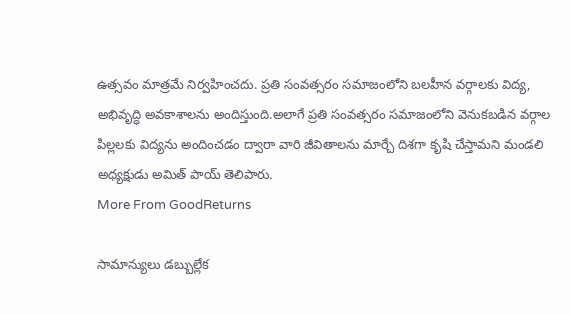ఉత్సవం మాత్రమే నిర్వహించదు. ప్రతి సంవత్సరం సమాజంలోని బలహీన వర్గాలకు విద్య, అభివృద్ధి అవకాశాలను అందిస్తుంది.అలాగే ప్రతి సంవత్సరం సమాజంలోని వెనుకబడిన వర్గాల పిల్లలకు విద్యను అందించడం ద్వారా వారి జీవితాలను మార్చే దిశగా కృషి చేస్తామని మండలి అధ్యక్షుడు అమిత్ పాయ్ తెలిపారు.
More From GoodReturns

సామాన్యులు డబ్బుల్లేక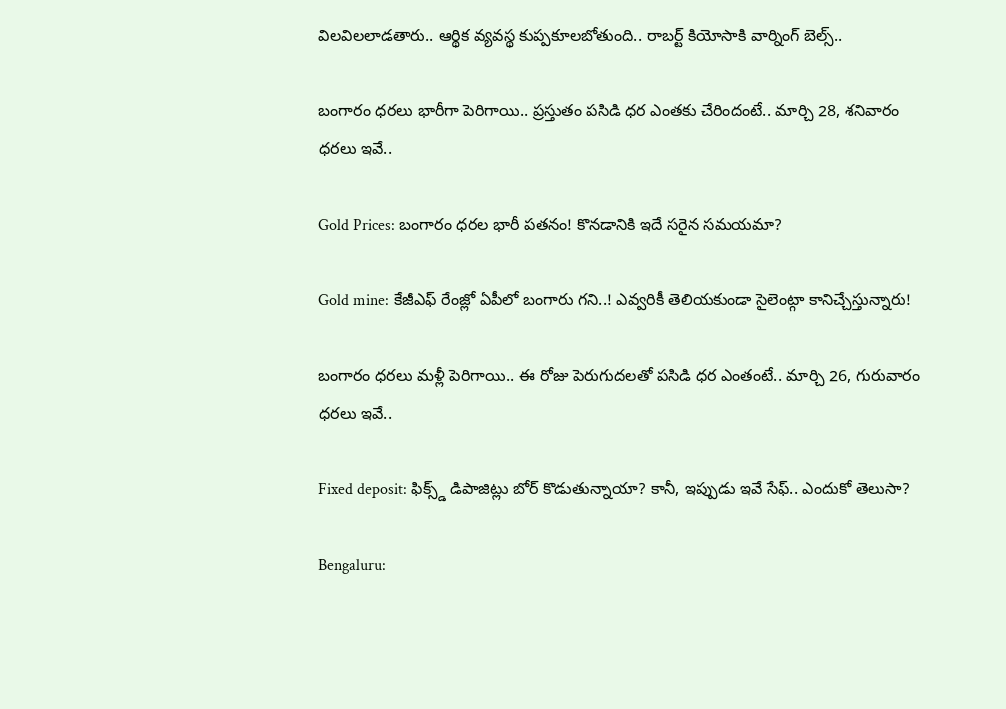విలవిలలాడతారు.. ఆర్థిక వ్యవస్థ కుప్పకూలబోతుంది.. రాబర్ట్ కియోసాకి వార్నింగ్ బెల్స్..

బంగారం ధరలు భారీగా పెరిగాయి.. ప్రస్తుతం పసిడి ధర ఎంతకు చేరిందంటే.. మార్చి 28, శనివారం ధరలు ఇవే..

Gold Prices: బంగారం ధరల భారీ పతనం! కొనడానికి ఇదే సరైన సమయమా?

Gold mine: కేజీఎఫ్ రేంజ్లో ఏపీలో బంగారు గని..! ఎవ్వరికీ తెలియకుండా సైలెంట్గా కానిచ్చేస్తున్నారు!

బంగారం ధరలు మళ్లీ పెరిగాయి.. ఈ రోజు పెరుగుదలతో పసిడి ధర ఎంతంటే.. మార్చి 26, గురువారం ధరలు ఇవే..

Fixed deposit: ఫిక్స్డ్ డిపాజిట్లు బోర్ కొడుతున్నాయా? కానీ, ఇప్పుడు ఇవే సేఫ్.. ఎందుకో తెలుసా?

Bengaluru: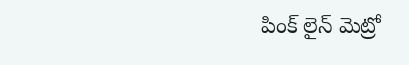పింక్ లైన్ మెట్రో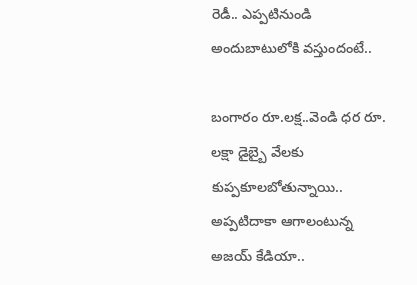రెడీ.. ఎప్పటినుండి అందుబాటులోకి వస్తుందంటే..

బంగారం రూ.లక్ష..వెండి ధర రూ. లక్షా డైబ్బై వేలకు కుప్పకూలబోతున్నాయి.. అప్పటిదాకా ఆగాలంటున్న అజయ్ కేడియా..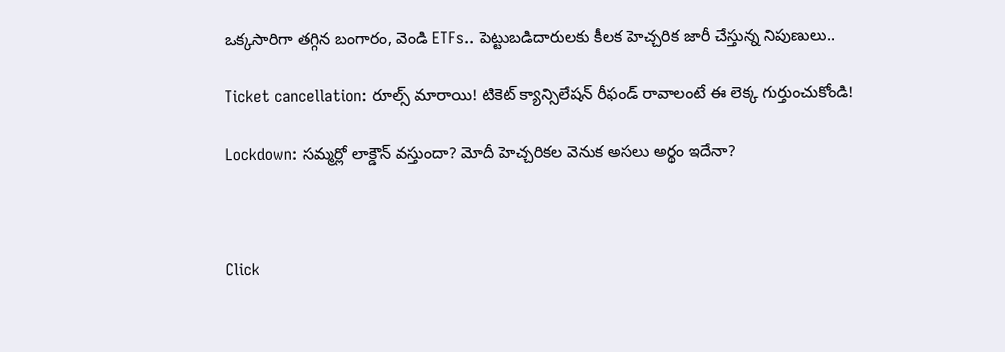ఒక్కసారిగా తగ్గిన బంగారం, వెండి ETFs.. పెట్టుబడిదారులకు కీలక హెచ్చరిక జారీ చేస్తున్న నిపుణులు..

Ticket cancellation: రూల్స్ మారాయి! టికెట్ క్యాన్సిలేషన్ రీఫండ్ రావాలంటే ఈ లెక్క గుర్తుంచుకోండి!

Lockdown: సమ్మర్లో లాక్డౌన్ వస్తుందా? మోదీ హెచ్చరికల వెనుక అసలు అర్థం ఇదేనా?



Click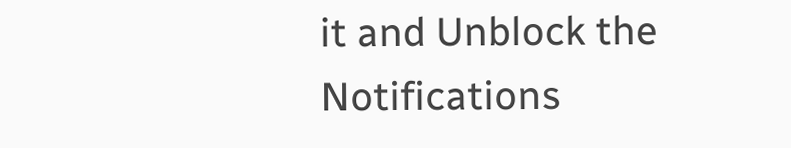it and Unblock the Notifications